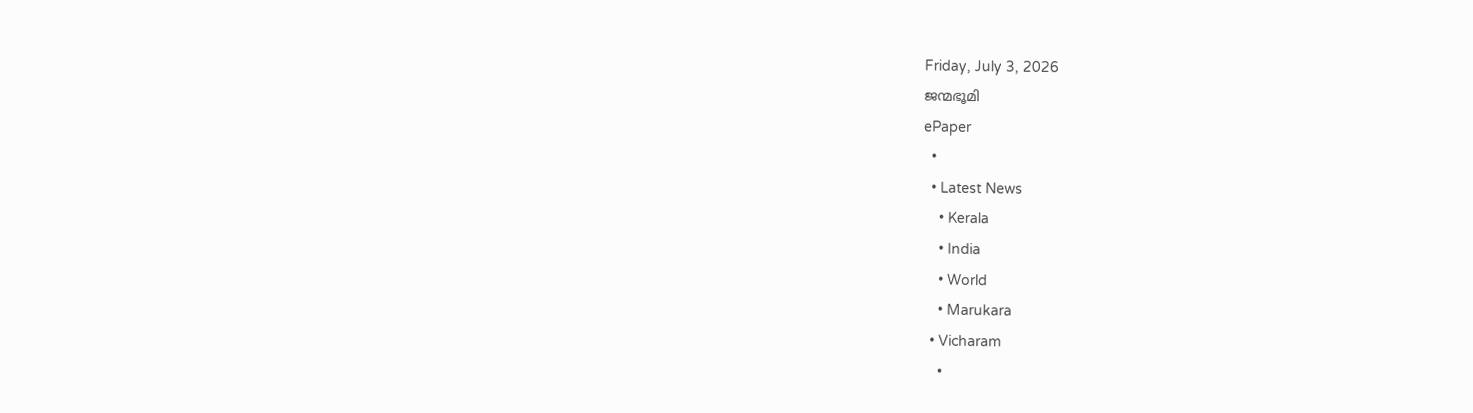Friday, July 3, 2026
ജന്മഭൂമി
ePaper
  •
  • Latest News
    • Kerala
    • India
    • World
    • Marukara
  • Vicharam
    •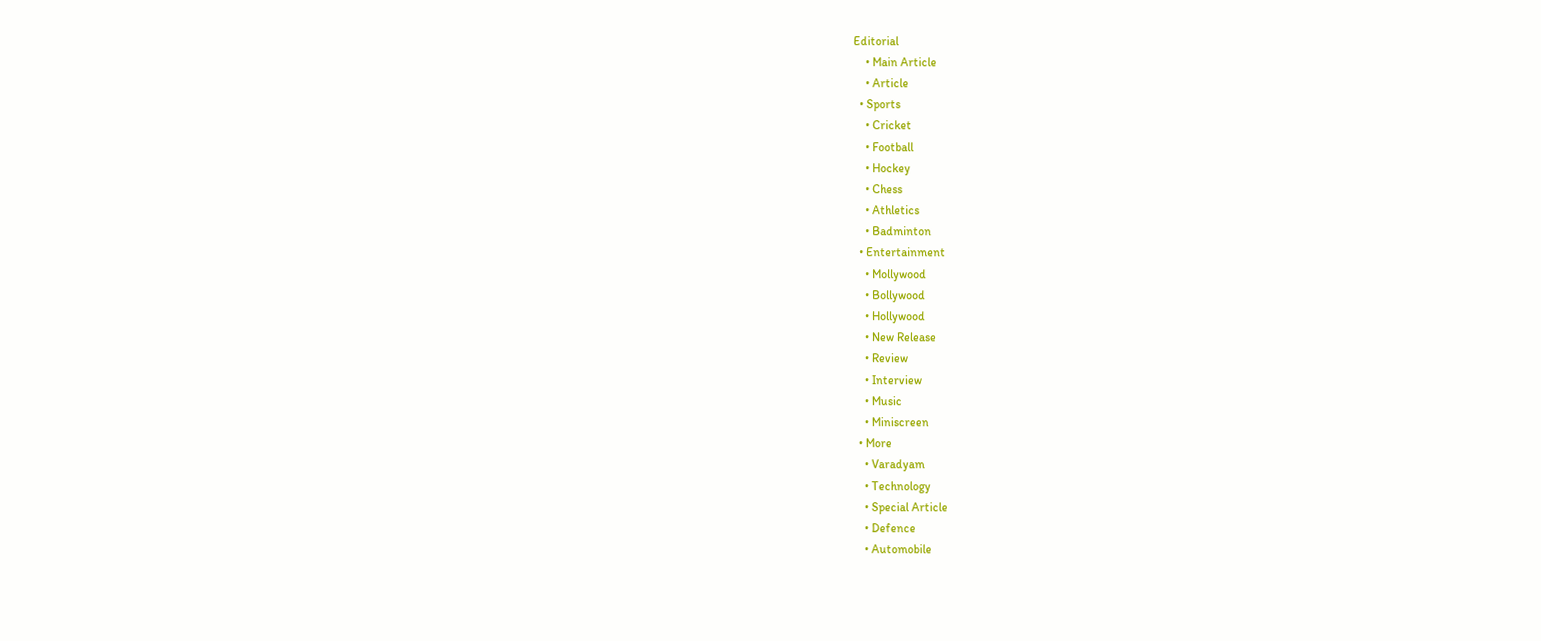Editorial
    • Main Article
    • Article
  • Sports
    • Cricket
    • Football
    • Hockey
    • Chess
    • Athletics
    • Badminton
  • Entertainment
    • Mollywood
    • Bollywood
    • Hollywood
    • New Release
    • Review
    • Interview
    • Music
    • Miniscreen
  • More
    • Varadyam
    • Technology
    • Special Article
    • Defence
    • Automobile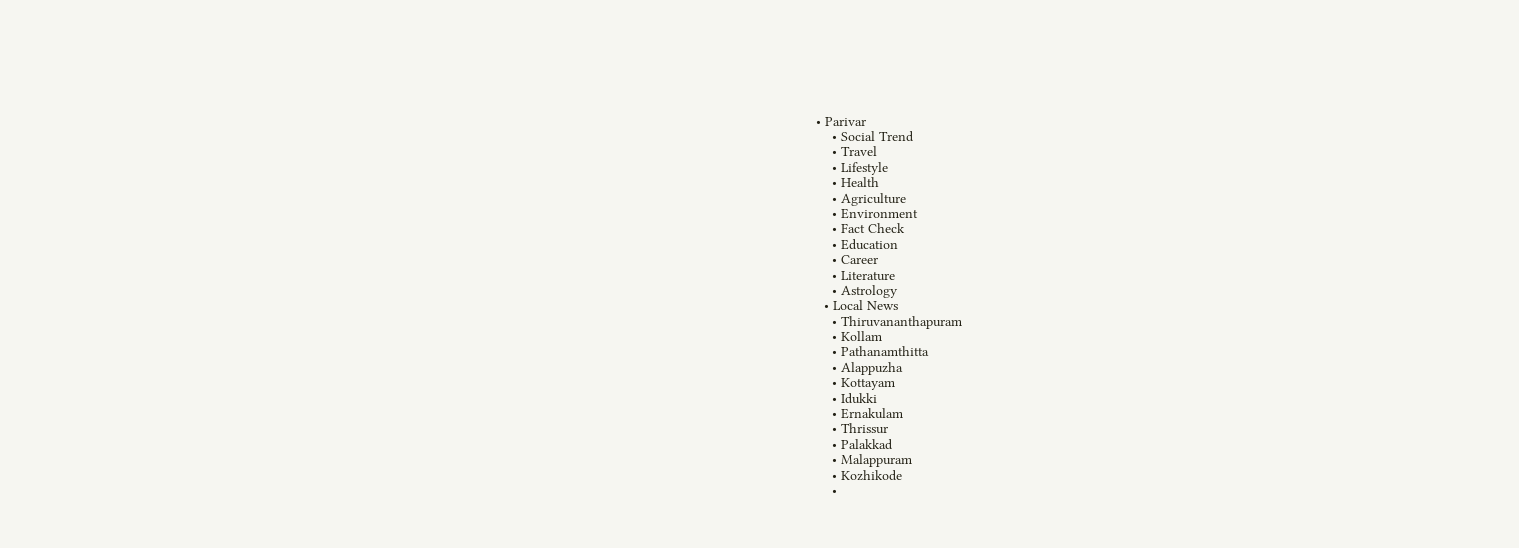• Parivar
    • Social Trend
    • Travel
    • Lifestyle
    • Health
    • Agriculture
    • Environment
    • Fact Check
    • Education
    • Career
    • Literature
    • Astrology
  • Local News
    • Thiruvananthapuram
    • Kollam
    • Pathanamthitta
    • Alappuzha
    • Kottayam
    • Idukki
    • Ernakulam
    • Thrissur
    • Palakkad
    • Malappuram
    • Kozhikode
    •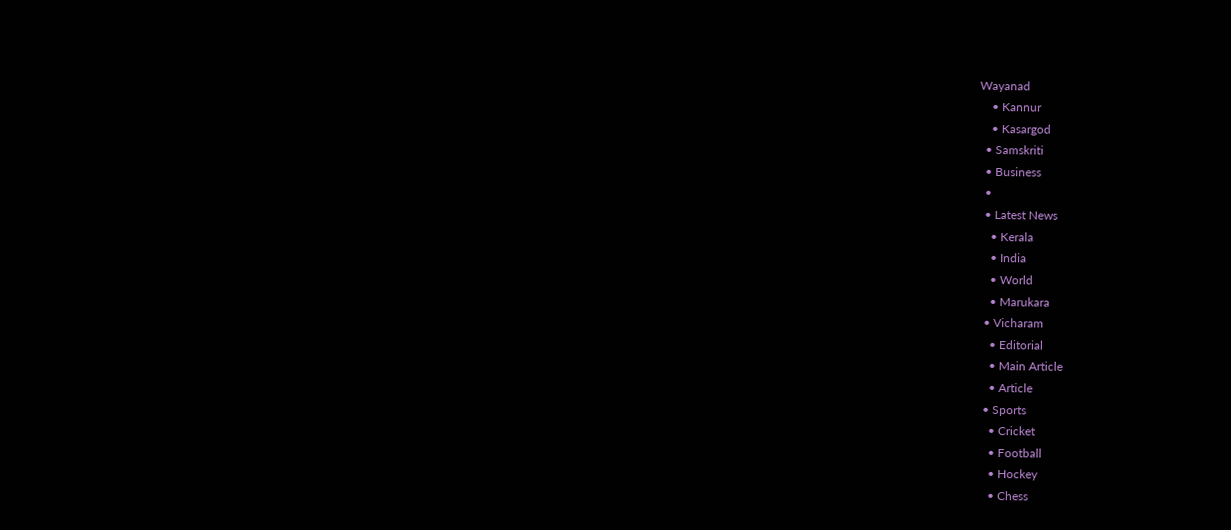Wayanad
    • Kannur
    • Kasargod
  • Samskriti
  • Business
  •
  • Latest News
    • Kerala
    • India
    • World
    • Marukara
  • Vicharam
    • Editorial
    • Main Article
    • Article
  • Sports
    • Cricket
    • Football
    • Hockey
    • Chess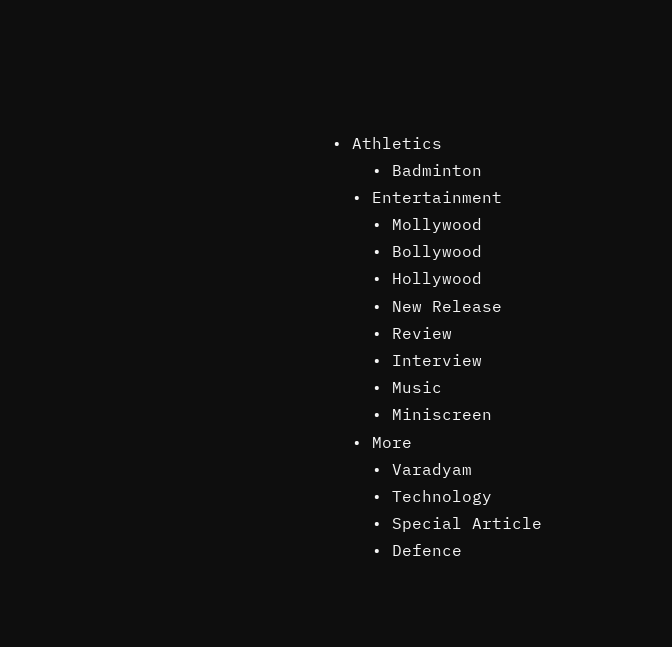• Athletics
    • Badminton
  • Entertainment
    • Mollywood
    • Bollywood
    • Hollywood
    • New Release
    • Review
    • Interview
    • Music
    • Miniscreen
  • More
    • Varadyam
    • Technology
    • Special Article
    • Defence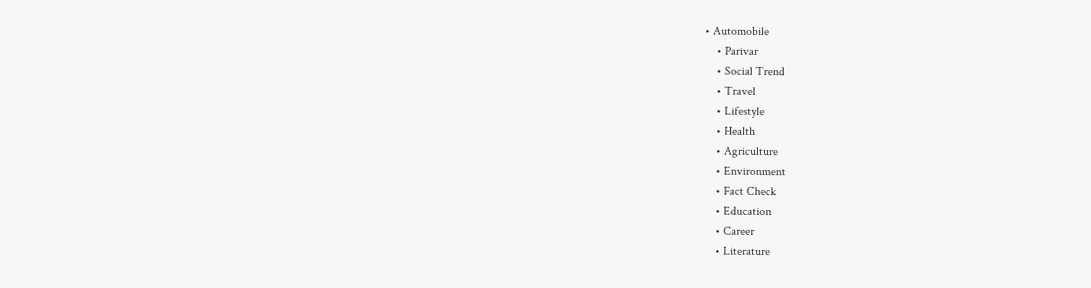• Automobile
    • Parivar
    • Social Trend
    • Travel
    • Lifestyle
    • Health
    • Agriculture
    • Environment
    • Fact Check
    • Education
    • Career
    • Literature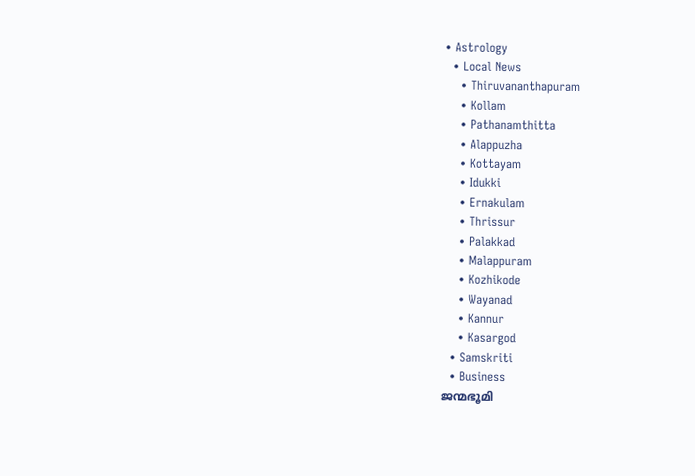• Astrology
  • Local News
    • Thiruvananthapuram
    • Kollam
    • Pathanamthitta
    • Alappuzha
    • Kottayam
    • Idukki
    • Ernakulam
    • Thrissur
    • Palakkad
    • Malappuram
    • Kozhikode
    • Wayanad
    • Kannur
    • Kasargod
  • Samskriti
  • Business
ജന്മഭൂമി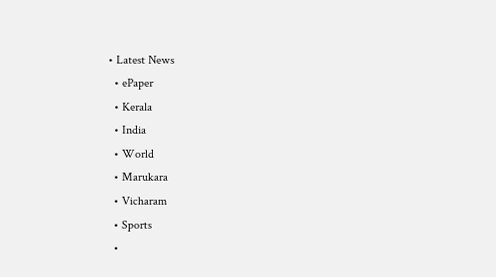• Latest News
  • ePaper
  • Kerala
  • India
  • World
  • Marukara
  • Vicharam
  • Sports
  •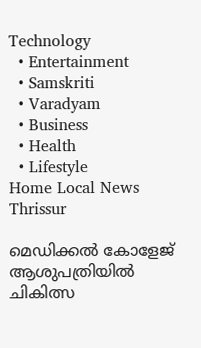Technology
  • Entertainment
  • Samskriti
  • Varadyam
  • Business
  • Health
  • Lifestyle
Home Local News Thrissur

മെഡിക്കല്‍ കോളേജ് ആശുപത്രിയില്‍ ചികിത്സ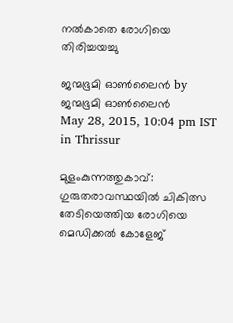നല്‍കാതെ രോഗിയെ തിരിച്ചയച്ചു

ജന്മഭൂമി ഓണ്‍ലൈന്‍ by ജന്മഭൂമി ഓണ്‍ലൈന്‍
May 28, 2015, 10:04 pm IST
in Thrissur

മുളംകുന്നത്തുകാവ്: ഗുരുതരാവസ്ഥയില്‍ ചികിത്സ തേടിയെത്തിയ രോഗിയെ മെഡിക്കല്‍ കോളേജ്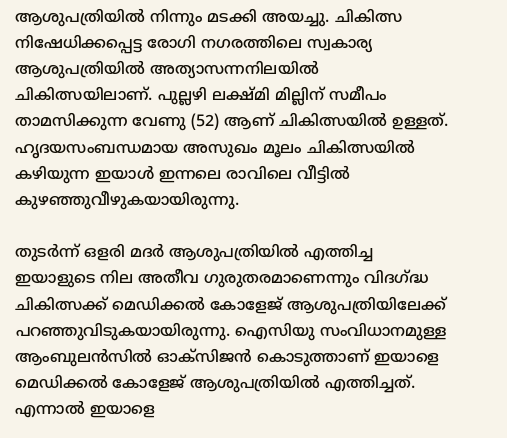ആശുപത്രിയില്‍ നിന്നും മടക്കി അയച്ചു. ചികിത്സ നിഷേധിക്കപ്പെട്ട രോഗി നഗരത്തിലെ സ്വകാര്യ ആശുപത്രിയില്‍ അത്യാസന്നനിലയില്‍ ചികിത്സയിലാണ്. പുല്ലഴി ലക്ഷ്മി മില്ലിന് സമീപം താമസിക്കുന്ന വേണു (52) ആണ് ചികിത്സയില്‍ ഉള്ളത്. ഹൃദയസംബന്ധമായ അസുഖം മൂലം ചികിത്സയില്‍ കഴിയുന്ന ഇയാള്‍ ഇന്നലെ രാവിലെ വീട്ടില്‍ കുഴഞ്ഞുവീഴുകയായിരുന്നു.

തുടര്‍ന്ന് ഒളരി മദര്‍ ആശുപത്രിയില്‍ എത്തിച്ച ഇയാളുടെ നില അതീവ ഗുരുതരമാണെന്നും വിദഗ്‌ദ്ധ ചികിത്സക്ക് മെഡിക്കല്‍ കോളേജ് ആശുപത്രിയിലേക്ക് പറഞ്ഞുവിടുകയായിരുന്നു. ഐസിയു സംവിധാനമുള്ള ആംബുലന്‍സില്‍ ഓക്‌സിജന്‍ കൊടുത്താണ് ഇയാളെ മെഡിക്കല്‍ കോളേജ് ആശുപത്രിയില്‍ എത്തിച്ചത്. എന്നാല്‍ ഇയാളെ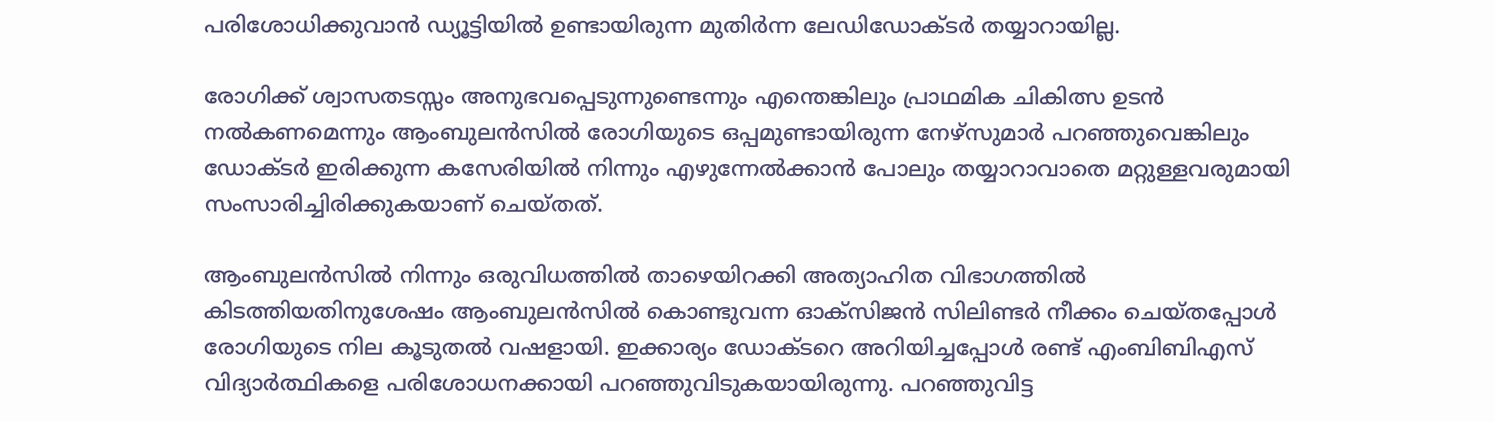പരിശോധിക്കുവാന്‍ ഡ്യൂട്ടിയില്‍ ഉണ്ടായിരുന്ന മുതിര്‍ന്ന ലേഡിഡോക്ടര്‍ തയ്യാറായില്ല.

രോഗിക്ക് ശ്വാസതടസ്സം അനുഭവപ്പെടുന്നുണ്ടെന്നും എന്തെങ്കിലും പ്രാഥമിക ചികിത്സ ഉടന്‍ നല്‍കണമെന്നും ആംബുലന്‍സില്‍ രോഗിയുടെ ഒപ്പമുണ്ടായിരുന്ന നേഴ്‌സുമാര്‍ പറഞ്ഞുവെങ്കിലും ഡോക്ടര്‍ ഇരിക്കുന്ന കസേരിയില്‍ നിന്നും എഴുന്നേല്‍ക്കാന്‍ പോലും തയ്യാറാവാതെ മറ്റുള്ളവരുമായി സംസാരിച്ചിരിക്കുകയാണ് ചെയ്തത്.

ആംബുലന്‍സില്‍ നിന്നും ഒരുവിധത്തില്‍ താഴെയിറക്കി അത്യാഹിത വിഭാഗത്തില്‍ കിടത്തിയതിനുശേഷം ആംബുലന്‍സില്‍ കൊണ്ടുവന്ന ഓക്‌സിജന്‍ സിലിണ്ടര്‍ നീക്കം ചെയ്തപ്പോള്‍ രോഗിയുടെ നില കൂടുതല്‍ വഷളായി. ഇക്കാര്യം ഡോക്ടറെ അറിയിച്ചപ്പോള്‍ രണ്ട് എംബിബിഎസ് വിദ്യാര്‍ത്ഥികളെ പരിശോധനക്കായി പറഞ്ഞുവിടുകയായിരുന്നു. പറഞ്ഞുവിട്ട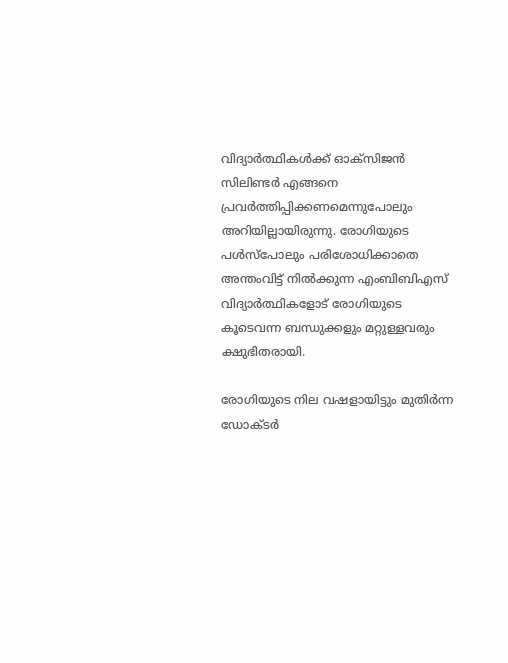വിദ്യാര്‍ത്ഥികള്‍ക്ക് ഓക്‌സിജന്‍ സിലിണ്ടര്‍ എങ്ങനെ പ്രവര്‍ത്തിപ്പിക്കണമെന്നുപോലും അറിയില്ലായിരുന്നു. രോഗിയുടെ പള്‍സ്‌പോലും പരിശോധിക്കാതെ അന്തംവിട്ട് നില്‍ക്കുന്ന എംബിബിഎസ് വിദ്യാര്‍ത്ഥികളോട് രോഗിയുടെ കൂടെവന്ന ബന്ധുക്കളും മറ്റുള്ളവരും ക്ഷുഭിതരായി.

രോഗിയുടെ നില വഷളായിട്ടും മുതിര്‍ന്ന ഡോക്ടര്‍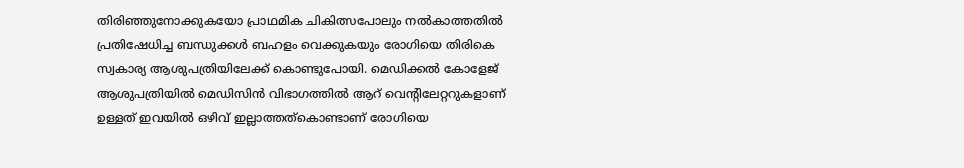തിരിഞ്ഞുനോക്കുകയോ പ്രാഥമിക ചികിത്സപോലും നല്‍കാത്തതില്‍ പ്രതിഷേധിച്ച ബന്ധുക്കള്‍ ബഹളം വെക്കുകയും രോഗിയെ തിരികെ സ്വകാര്യ ആശുപത്രിയിലേക്ക് കൊണ്ടുപോയി. മെഡിക്കല്‍ കോളേജ് ആശുപത്രിയില്‍ മെഡിസിന്‍ വിഭാഗത്തില്‍ ആറ് വെന്റിലേറ്ററുകളാണ് ഉള്ളത് ഇവയില്‍ ഒഴിവ് ഇല്ലാത്തത്‌കൊണ്ടാണ് രോഗിയെ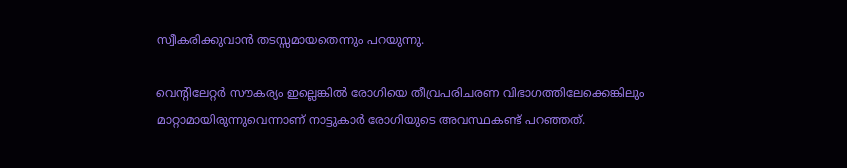സ്വീകരിക്കുവാന്‍ തടസ്സമായതെന്നും പറയുന്നു.

വെന്റിലേറ്റര്‍ സൗകര്യം ഇല്ലെങ്കില്‍ രോഗിയെ തീവ്രപരിചരണ വിഭാഗത്തിലേക്കെങ്കിലും മാറ്റാമായിരുന്നുവെന്നാണ് നാട്ടുകാര്‍ രോഗിയുടെ അവസ്ഥകണ്ട് പറഞ്ഞത്.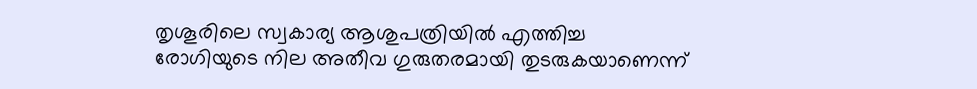തൃശൂരിലെ സ്വകാര്യ ആശുപത്രിയില്‍ എത്തിച്ച രോഗിയുടെ നില അതീവ ഗുരുതരമായി തുടരുകയാണെന്ന്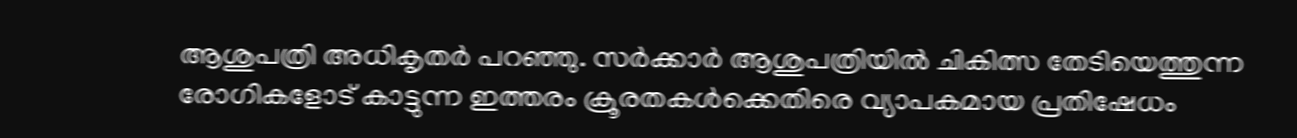ആശുപത്രി അധികൃതര്‍ പറഞ്ഞു. സര്‍ക്കാര്‍ ആശുപത്രിയില്‍ ചികിത്സ തേടിയെത്തുന്ന രോഗികളോട് കാട്ടുന്ന ഇത്തരം ക്രൂരതകള്‍ക്കെതിരെ വ്യാപകമായ പ്രതിഷേധം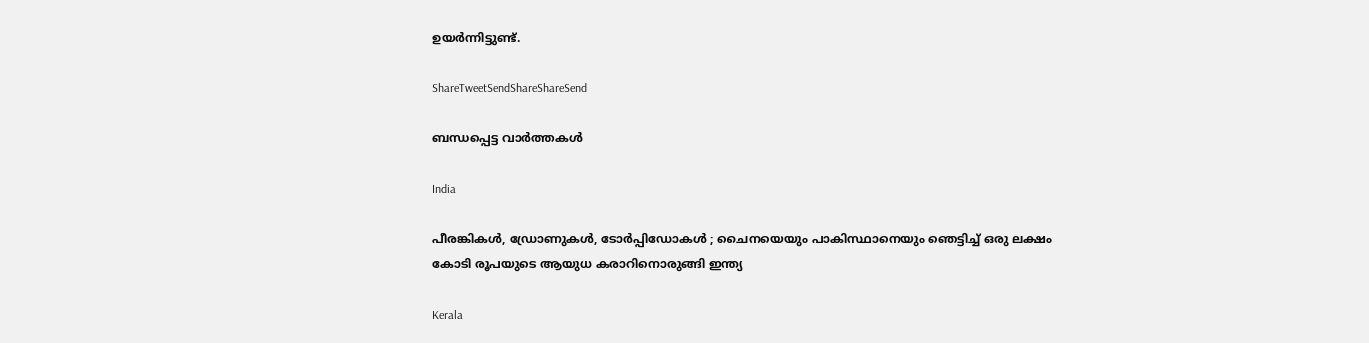ഉയര്‍ന്നിട്ടുണ്ട്.

ShareTweetSendShareShareSend

ബന്ധപ്പെട്ട വാര്‍ത്തകള്‍

India

പീരങ്കികൾ, ഡ്രോണുകൾ, ടോർപ്പിഡോകൾ ; ചൈനയെയും പാകിസ്ഥാനെയും ഞെട്ടിച്ച് ഒരു ലക്ഷം കോടി രൂപയുടെ ആയുധ കരാറിനൊരുങ്ങി ഇന്ത്യ

Kerala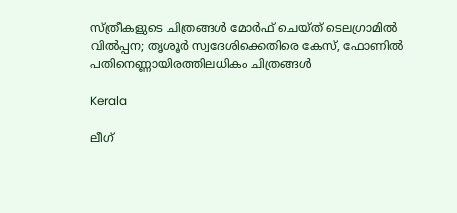സ്ത്രീകളുടെ ചിത്രങ്ങൾ മോർഫ്‌ ചെയ്ത്‌ ടെലഗ്രാമിൽ വിൽപ്പന; തൃശൂർ സ്വദേശിക്കെതിരെ കേസ്, ഫോണിൽ പതിനെണ്ണായിരത്തിലധികം ചിത്രങ്ങൾ

Kerala

ലീഗ്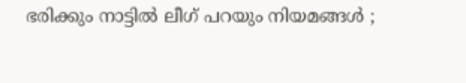ഭരിക്കും നാട്ടിൽ ലീഗ് പറയും നിയമങ്ങൾ ;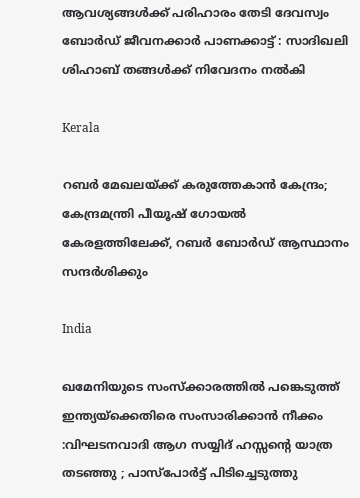ആവശ്യങ്ങൾക്ക് പരിഹാരം തേടി ദേവസ്വം ബോർഡ് ജീവനക്കാർ പാണക്കാട്ട് : സാദിഖലി ശിഹാബ് തങ്ങൾക്ക് നിവേദനം നൽകി

Kerala

റബർ മേഖലയ്‌ക്ക് കരുത്തേകാൻ കേന്ദ്രം; കേന്ദ്രമന്ത്രി പീയൂഷ് ഗോയൽ കേരളത്തിലേക്ക്, റബർ ബോർഡ് ആസ്ഥാനം സന്ദർശിക്കും

India

ഖമേനിയുടെ സംസ്ക്കാരത്തിൽ പങ്കെടുത്ത് ഇന്ത്യയ്‌ക്കെതിരെ സംസാരിക്കാൻ നീക്കം :വിഘടനവാദി ആഗ സയ്യിദ് ഹസ്സന്റെ യാത്ര തടഞ്ഞു ; പാസ്പോർട്ട് പിടിച്ചെടുത്തു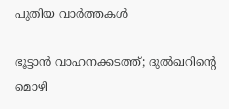പുതിയ വാര്‍ത്തകള്‍

ഭൂട്ടാൻ വാഹനക്കടത്ത്; ദുൽഖറിന്റെ മൊഴി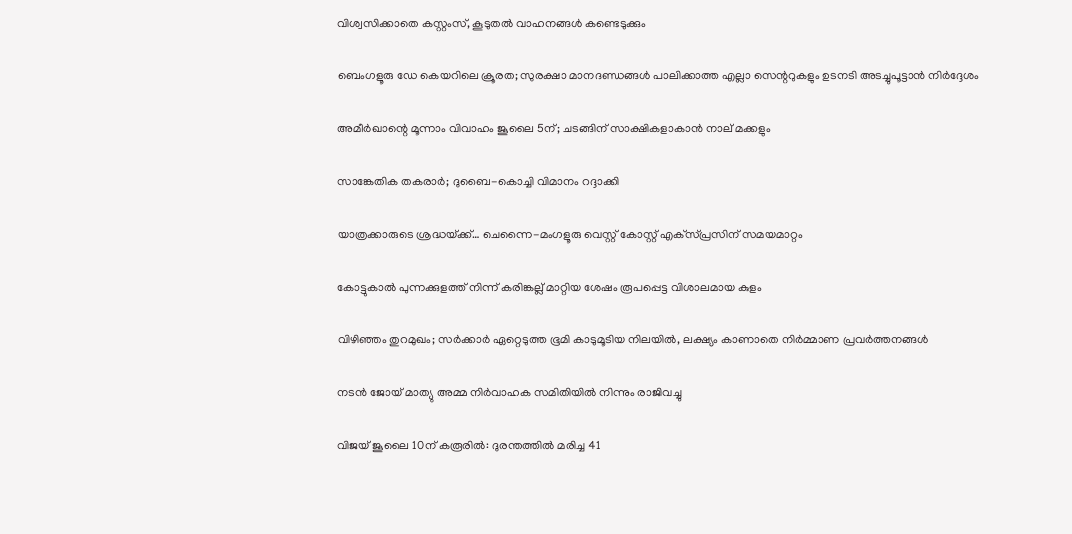വിശ്വസിക്കാതെ കസ്റ്റംസ്, കൂടുതൽ വാഹനങ്ങൾ കണ്ടെടുക്കും

ബെംഗളൂരു ഡേ കെയറിലെ ക്രൂരത; സുരക്ഷാ മാനദണ്ഡങ്ങൾ പാലിക്കാത്ത എല്ലാ സെന്ററുകളും ഉടനടി അടച്ചുപൂട്ടാൻ നിർദ്ദേശം

അമീര്‍ഖാന്റെ മൂന്നാം വിവാഹം ജൂലൈ 5ന്; ചടങ്ങിന് സാക്ഷികളാകാന്‍ നാല് മക്കളും

സാങ്കേതിക തകരാര്‍; ദുബൈ-കൊച്ചി വിമാനം റദ്ദാക്കി

യാത്രക്കാരുടെ ശ്രദ്ധയ്‌ക്ക്… ചെന്നൈ-മംഗളൂരു വെസ്റ്റ് കോസ്റ്റ് എക്‌സ്പ്രസിന് സമയമാറ്റം

കോട്ടുകാല്‍ പുന്നക്കുളത്ത് നിന്ന് കരിങ്കല്ല് മാറ്റിയ ശേഷം രൂപപ്പെട്ട വിശാലമായ കുളം

വിഴിഞ്ഞം തുറമുഖം; സര്‍ക്കാര്‍ ഏറ്റെടുത്ത ഭൂമി കാടുമൂടിയ നിലയില്‍, ലക്ഷ്യം കാണാതെ നിര്‍മ്മാണ പ്രവര്‍ത്തനങ്ങള്‍

നടൻ ജോയ് മാത്യു അമ്മ നിർവാഹക സമിതിയിൽ നിന്നും രാജിവച്ചു

വിജയ് ജൂലൈ 10ന് കരൂരിൽ: ദുരന്തത്തിൽ മരിച്ച 41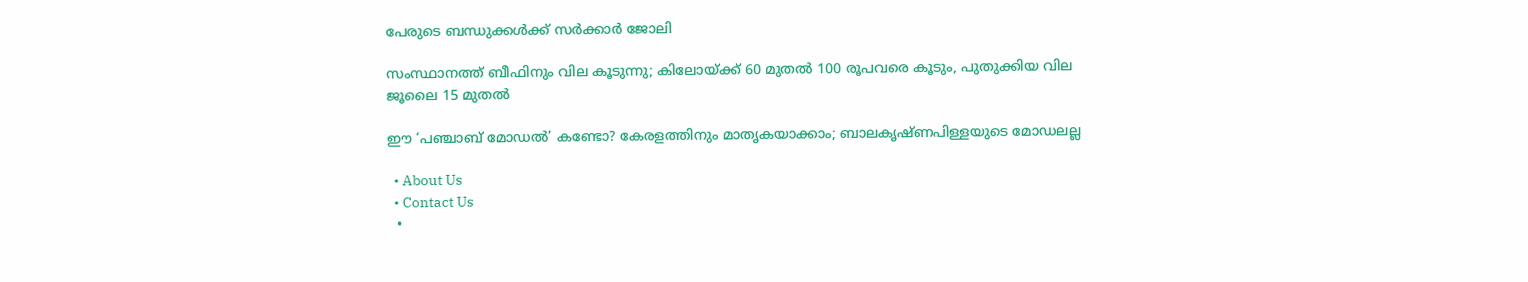പേരുടെ ബന്ധുക്കൾക്ക് സർക്കാർ ജോലി

സംസ്ഥാനത്ത് ബീഫിനും വില കൂടുന്നു; കിലോയ്‌ക്ക് 60 മുതൽ 100 രൂപവരെ കൂടും, പുതുക്കിയ വില ജൂലൈ 15 മുതൽ

ഈ ‘പഞ്ചാബ് മോഡൽ’ കണ്ടോ? കേരളത്തിനും മാതൃകയാക്കാം; ബാലകൃഷ്ണപിള്ളയുടെ മോഡലല്ല

  • About Us
  • Contact Us
  •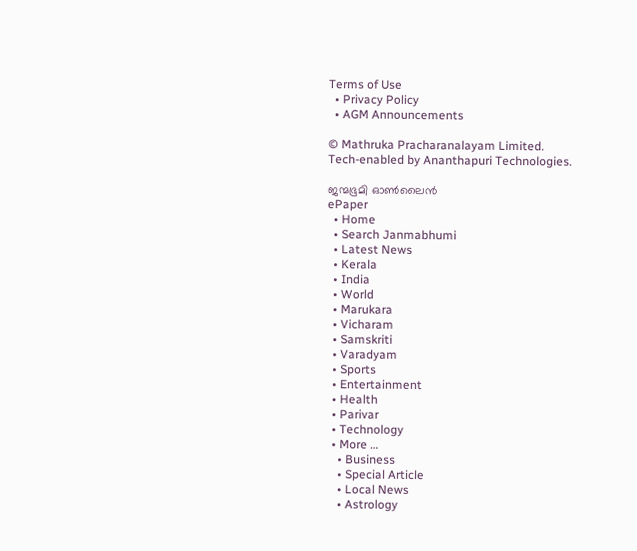Terms of Use
  • Privacy Policy
  • AGM Announcements

© Mathruka Pracharanalayam Limited.
Tech-enabled by Ananthapuri Technologies.

ജന്മഭൂമി ഓണ്‍ലൈന്‍
ePaper
  • Home
  • Search Janmabhumi
  • Latest News
  • Kerala
  • India
  • World
  • Marukara
  • Vicharam
  • Samskriti
  • Varadyam
  • Sports
  • Entertainment
  • Health
  • Parivar
  • Technology
  • More …
    • Business
    • Special Article
    • Local News
    • Astrology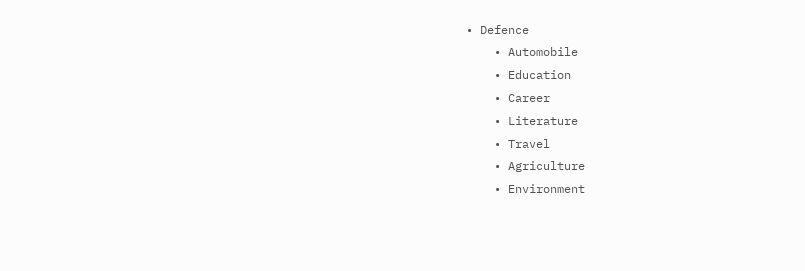• Defence
    • Automobile
    • Education
    • Career
    • Literature
    • Travel
    • Agriculture
    • Environment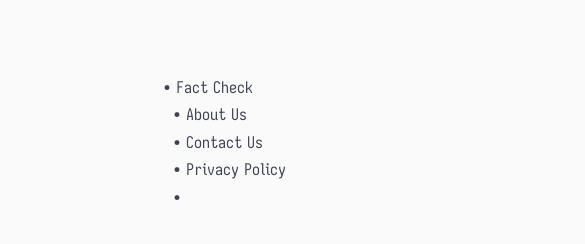• Fact Check
  • About Us
  • Contact Us
  • Privacy Policy
  •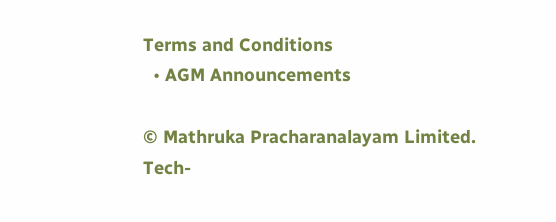Terms and Conditions
  • AGM Announcements

© Mathruka Pracharanalayam Limited.
Tech-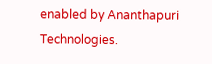enabled by Ananthapuri Technologies.